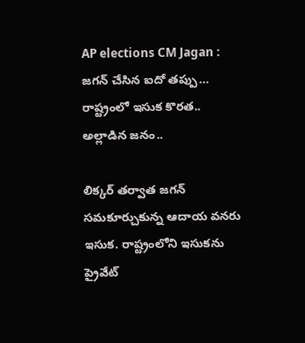AP elections CM Jagan : జగన్ చేసిన ఐదో తప్పు… రాష్ట్రంలో ఇసుక కొరత.. అల్లాడిన జనం..

లిక్కర్ తర్వాత జగన్ సమకూర్చుకున్న ఆదాయ వనరు ఇసుక. రాష్ట్రంలోని ఇసుకను ప్రైవేట్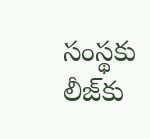సంస్థకు లీజ్‌కు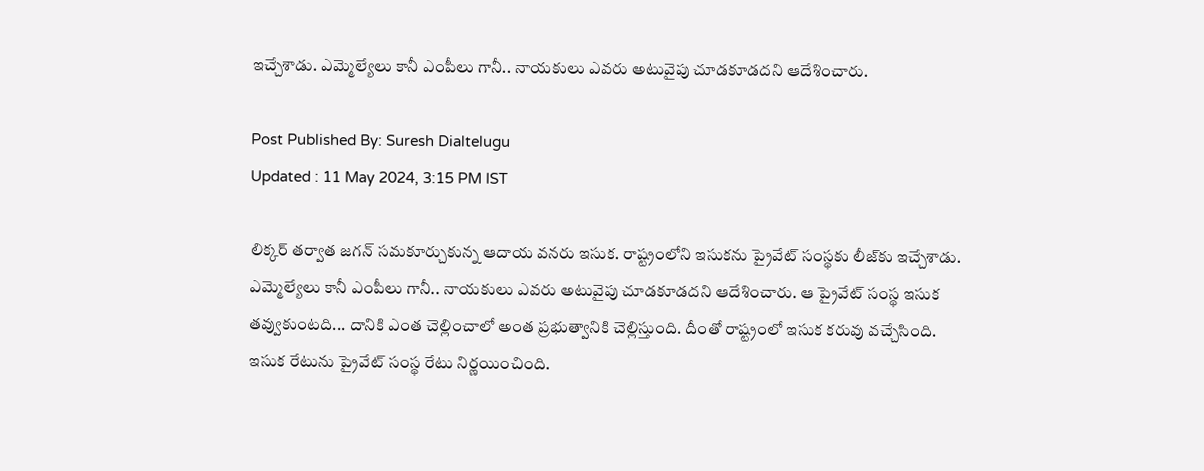ఇచ్చేశాడు. ఎమ్మెల్యేలు కానీ ఎంపీలు గానీ.. నాయకులు ఎవరు అటువైపు చూడకూడదని ఆదేశించారు.

Post Published By: Suresh Dialtelugu
Updated : 11 May 2024, 3:15 PM IST

లిక్కర్ తర్వాత జగన్ సమకూర్చుకున్న ఆదాయ వనరు ఇసుక. రాష్ట్రంలోని ఇసుకను ప్రైవేట్ సంస్థకు లీజ్‌కు ఇచ్చేశాడు. ఎమ్మెల్యేలు కానీ ఎంపీలు గానీ.. నాయకులు ఎవరు అటువైపు చూడకూడదని ఆదేశించారు. ఆ ప్రైవేట్ సంస్థ ఇసుక తవ్వుకుంటది... దానికి ఎంత చెల్లించాలో అంత ప్రభుత్వానికి చెల్లిస్తుంది. దీంతో రాష్ట్రంలో ఇసుక కరువు వచ్చేసింది. ఇసుక రేటును ప్రైవేట్ సంస్థ రేటు నిర్ణయించింది.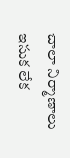చాలా నిర్మాణాలు ఇసుక లేక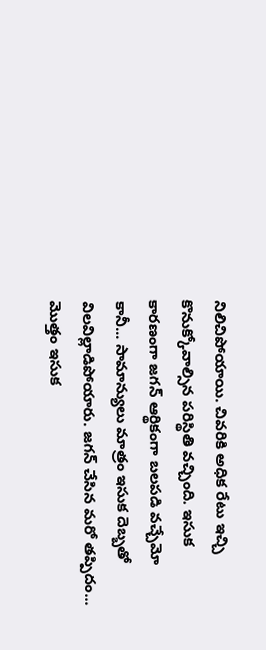నిలిచిపోయాయి. చివరికి అధిక రేటు ఇచ్చి కొనుక్కోవాల్సిన పరిస్థితి వచ్చింది. ఇసుక కారణంగా జగన్‌ ఆర్థికంగా బలపడి వచ్చేమో కానీ... సామాన్యులు మాత్రం ఇసుక దెబ్బతో విలవిల్లాడిపోయారు. జగన్ చేసిన మరో తప్పిదం... మొత్తం ఇసుక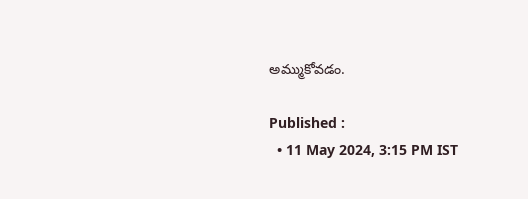అమ్ముకోవడం.

Published :
  • 11 May 2024, 3:15 PM IST